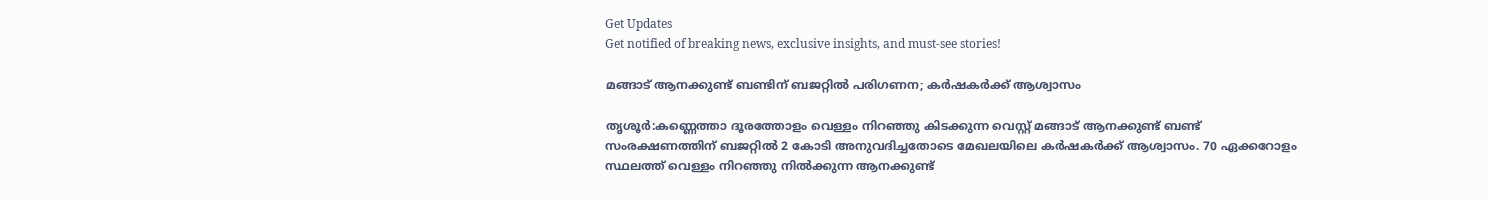Get Updates
Get notified of breaking news, exclusive insights, and must-see stories!

മങ്ങാട് ആനക്കുണ്ട് ബണ്ടിന് ബജറ്റിൽ പരിഗണന; കര്‍ഷകര്‍ക്ക് ആശ്വാസം

തൃശൂര്‍:കണ്ണെത്താ ദൂരത്തോളം വെള്ളം നിറഞ്ഞു കിടക്കുന്ന വെസ്റ്റ് മങ്ങാട് ആനക്കുണ്ട് ബണ്ട് സംരക്ഷണത്തിന് ബജറ്റില്‍ 2 കോടി അനുവദിച്ചതോടെ മേഖലയിലെ കര്‍ഷകര്‍ക്ക് ആശ്വാസം. 70 ഏക്കറോളം സ്ഥലത്ത് വെള്ളം നിറഞ്ഞു നില്‍ക്കുന്ന ആനക്കുണ്ട്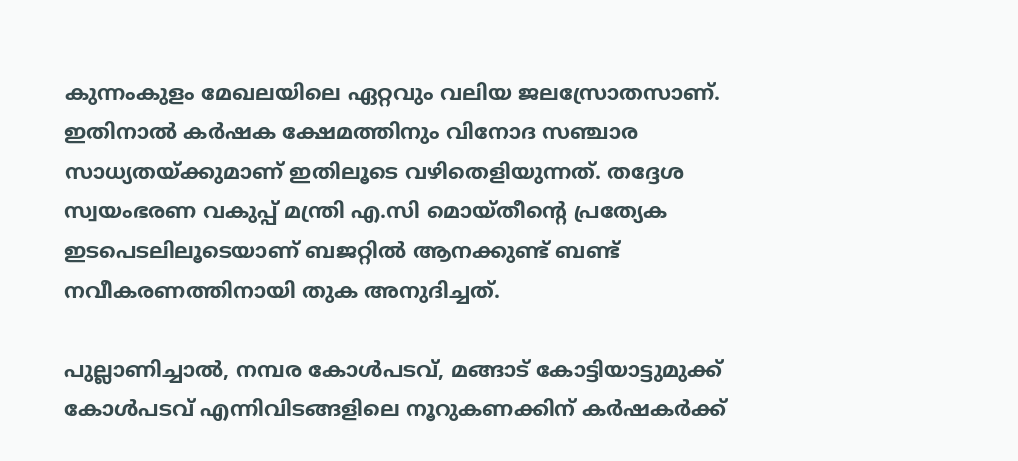കുന്നംകുളം മേഖലയിലെ ഏറ്റവും വലിയ ജലസ്രോതസാണ്. ഇതിനാല്‍ കര്‍ഷക ക്ഷേമത്തിനും വിനോദ സഞ്ചാര സാധ്യതയ്ക്കുമാണ് ഇതിലൂടെ വഴിതെളിയുന്നത്. തദ്ദേശ സ്വയംഭരണ വകുപ്പ് മന്ത്രി എ.സി മൊയ്തീന്റെ പ്രത്യേക ഇടപെടലിലൂടെയാണ് ബജറ്റിൽ ആനക്കുണ്ട് ബണ്ട് നവീകരണത്തിനായി തുക അനുദിച്ചത്.

പുല്ലാണിച്ചാല്‍, നമ്പര കോള്‍പടവ്, മങ്ങാട് കോട്ടിയാട്ടുമുക്ക് കോള്‍പടവ് എന്നിവിടങ്ങളിലെ നൂറുകണക്കിന് കര്‍ഷകര്‍ക്ക്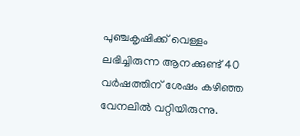പുഞ്ചകൃഷിക്ക് വെള്ളം ലഭിച്ചിരുന്ന ആനക്കുണ്ട് 40 വര്‍ഷത്തിന് ശേഷം കഴിഞ്ഞ വേനലില്‍ വറ്റിയിരുന്നു.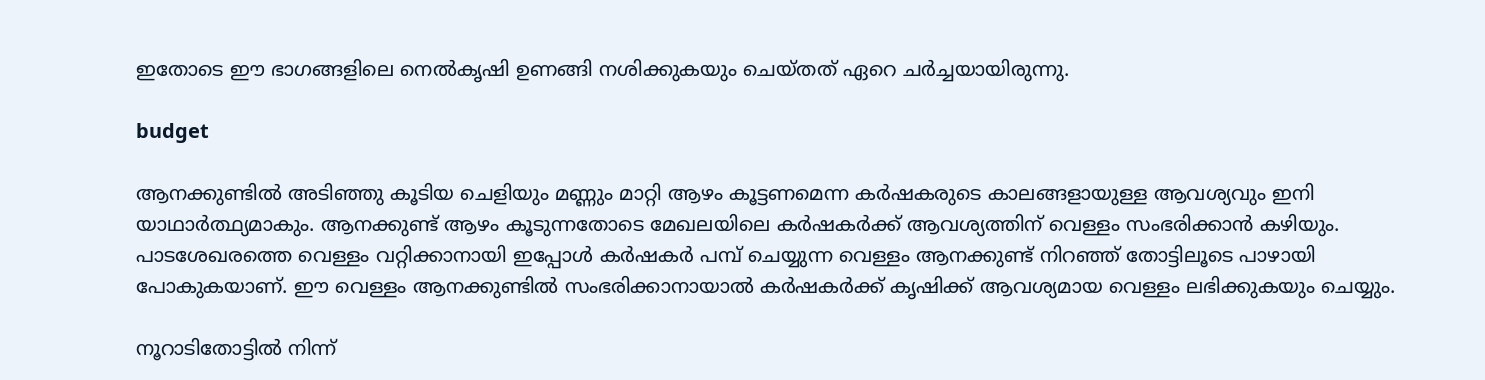ഇതോടെ ഈ ഭാഗങ്ങളിലെ നെല്‍കൃഷി ഉണങ്ങി നശിക്കുകയും ചെയ്തത് ഏറെ ചര്‍ച്ചയായിരുന്നു.

budget

ആനക്കുണ്ടില്‍ അടിഞ്ഞു കൂടിയ ചെളിയും മണ്ണും മാറ്റി ആഴം കൂട്ടണമെന്ന കര്‍ഷകരുടെ കാലങ്ങളായുള്ള ആവശ്യവും ഇനി യാഥാര്‍ത്ഥ്യമാകും. ആനക്കുണ്ട് ആഴം കൂടുന്നതോടെ മേഖലയിലെ കര്‍ഷകര്‍ക്ക് ആവശ്യത്തിന് വെള്ളം സംഭരിക്കാന്‍ കഴിയും. പാടശേഖരത്തെ വെള്ളം വറ്റിക്കാനായി ഇപ്പോള്‍ കര്‍ഷകര്‍ പമ്പ് ചെയ്യുന്ന വെള്ളം ആനക്കുണ്ട് നിറഞ്ഞ് തോട്ടിലൂടെ പാഴായി പോകുകയാണ്. ഈ വെള്ളം ആനക്കുണ്ടില്‍ സംഭരിക്കാനായാല്‍ കര്‍ഷകര്‍ക്ക് കൃഷിക്ക് ആവശ്യമായ വെള്ളം ലഭിക്കുകയും ചെയ്യും.

നൂറാടിതോട്ടില്‍ നിന്ന്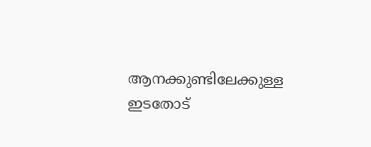ആനക്കുണ്ടിലേക്കുള്ള ഇടതോട്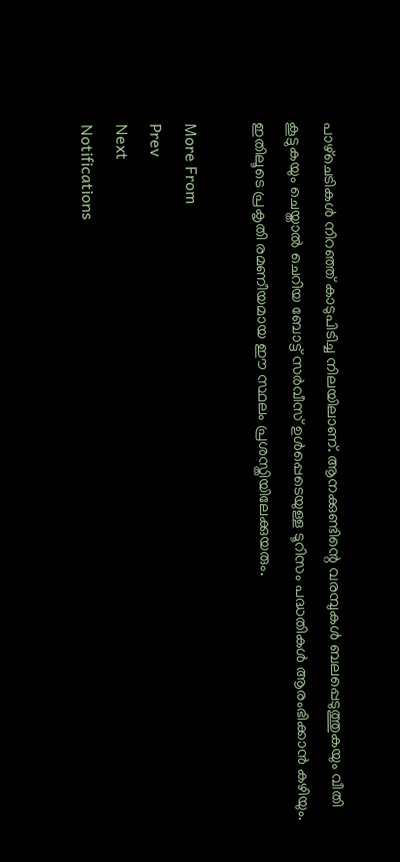പാഴ്‌ചെടികള്‍ നിറഞ്ഞ് കാടുപിടിച്ച നിലയിലാണ്. ആനക്കുണ്ടിന്റെ വരമ്പുകള്‍ ബലപ്പെടുത്തുകയും വീതി കൂട്ടുകയും ചെയ്താല്‍ ചെറിയ ബോട്ട് സര്‍വീസ് ഉള്‍പ്പെടെയുള്ള ടൂറിസം പദ്ധതികള്‍ ആരംഭിക്കാന്‍ കഴിയും. ഇതിലൂടെ പ്രകൃതി രമണീയമായ ഈ സ്ഥലം പ്രശസ്തിയിലേക്കുയരും.

More From
Prev
Next
Notifications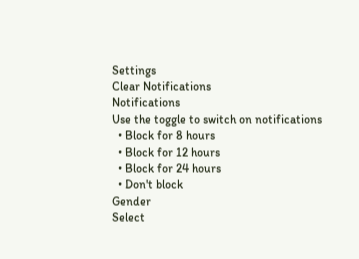Settings
Clear Notifications
Notifications
Use the toggle to switch on notifications
  • Block for 8 hours
  • Block for 12 hours
  • Block for 24 hours
  • Don't block
Gender
Select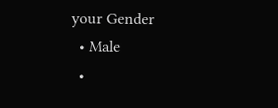your Gender
  • Male
  •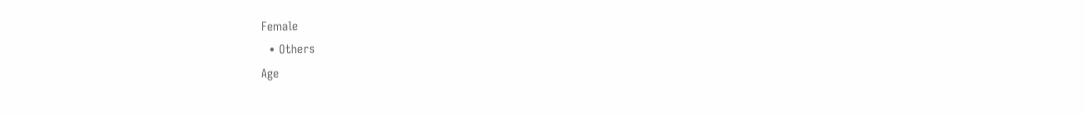Female
  • Others
Age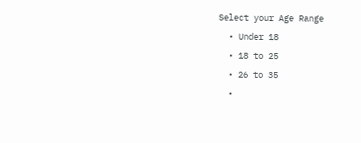Select your Age Range
  • Under 18
  • 18 to 25
  • 26 to 35
  •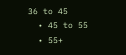36 to 45
  • 45 to 55
  • 55+